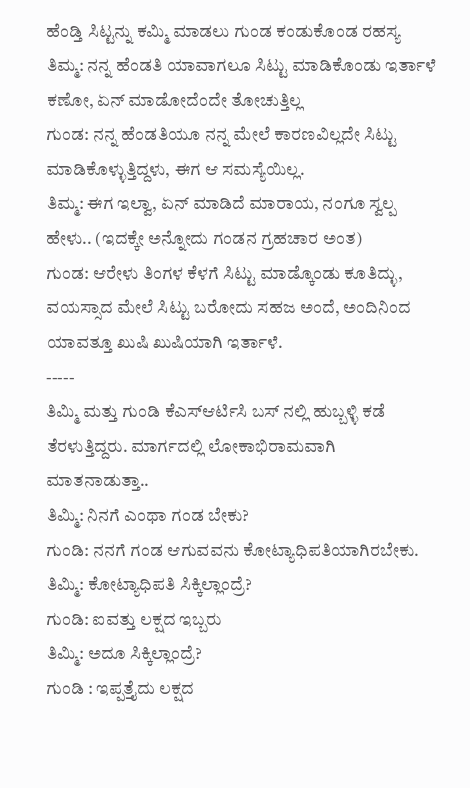ಹೆಂಡ್ತಿ ಸಿಟ್ಟನ್ನು ಕಮ್ಮಿ ಮಾಡಲು ಗುಂಡ ಕಂಡುಕೊಂಡ ರಹಸ್ಯ
ತಿಮ್ಮ: ನನ್ನ ಹೆಂಡತಿ ಯಾವಾಗಲೂ ಸಿಟ್ಟು ಮಾಡಿಕೊಂಡು ಇರ್ತಾಳೆ ಕಣೋ, ಏನ್ ಮಾಡೋದೆಂದೇ ತೋಚುತ್ತಿಲ್ಲ
ಗುಂಡ: ನನ್ನ ಹೆಂಡತಿಯೂ ನನ್ನ ಮೇಲೆ ಕಾರಣವಿಲ್ಲದೇ ಸಿಟ್ಟು ಮಾಡಿಕೊಳ್ಳುತ್ತಿದ್ದಳು, ಈಗ ಆ ಸಮಸ್ಯೆಯಿಲ್ಲ.
ತಿಮ್ಮ: ಈಗ ಇಲ್ವಾ, ಏನ್ ಮಾಡಿದೆ ಮಾರಾಯ, ನಂಗೂ ಸ್ವಲ್ಪ ಹೇಳು.. (ಇದಕ್ಕೇ ಅನ್ನೋದು ಗಂಡನ ಗ್ರಹಚಾರ ಅಂತ)
ಗುಂಡ: ಆರೇಳು ತಿಂಗಳ ಕೆಳಗೆ ಸಿಟ್ಟು ಮಾಡ್ಕೊಂಡು ಕೂತಿದ್ಳು, ವಯಸ್ಸಾದ ಮೇಲೆ ಸಿಟ್ಟು ಬರೋದು ಸಹಜ ಅಂದೆ, ಅಂದಿನಿಂದ ಯಾವತ್ತೂ ಖುಷಿ ಖುಷಿಯಾಗಿ ಇರ್ತಾಳೆ.
-----
ತಿಮ್ಮಿ ಮತ್ತು ಗುಂಡಿ ಕೆಎಸ್ಆರ್ಟಿಸಿ ಬಸ್ ನಲ್ಲಿ ಹುಬ್ಬಳ್ಳಿ ಕಡೆ ತೆರಳುತ್ತಿದ್ದರು. ಮಾರ್ಗದಲ್ಲಿ ಲೋಕಾಭಿರಾಮವಾಗಿ ಮಾತನಾಡುತ್ತಾ..
ತಿಮ್ಮಿ: ನಿನಗೆ ಎಂಥಾ ಗಂಡ ಬೇಕು?
ಗುಂಡಿ: ನನಗೆ ಗಂಡ ಆಗುವವನು ಕೋಟ್ಯಾಧಿಪತಿಯಾಗಿರಬೇಕು.
ತಿಮ್ಮಿ: ಕೋಟ್ಯಾಧಿಪತಿ ಸಿಕ್ಕಿಲ್ಲಾಂದ್ರೆ?
ಗುಂಡಿ: ಐವತ್ತು ಲಕ್ಷದ ಇಬ್ಬರು
ತಿಮ್ಮಿ: ಅದೂ ಸಿಕ್ಕಿಲ್ಲಾಂದ್ರೆ?
ಗುಂಡಿ : ಇಪ್ಪತ್ತೈದು ಲಕ್ಷದ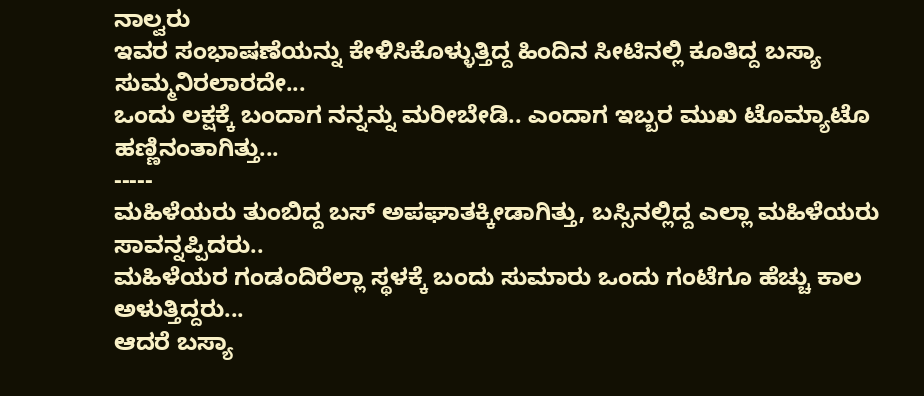ನಾಲ್ವರು
ಇವರ ಸಂಭಾಷಣೆಯನ್ನು ಕೇಳಿಸಿಕೊಳ್ಳುತ್ತಿದ್ದ ಹಿಂದಿನ ಸೀಟಿನಲ್ಲಿ ಕೂತಿದ್ದ ಬಸ್ಯಾ ಸುಮ್ಮನಿರಲಾರದೇ...
ಒಂದು ಲಕ್ಷಕ್ಕೆ ಬಂದಾಗ ನನ್ನನ್ನು ಮರೀಬೇಡಿ.. ಎಂದಾಗ ಇಬ್ಬರ ಮುಖ ಟೊಮ್ಯಾಟೊ ಹಣ್ಣಿನಂತಾಗಿತ್ತು...
-----
ಮಹಿಳೆಯರು ತುಂಬಿದ್ದ ಬಸ್ ಅಪಘಾತಕ್ಕೀಡಾಗಿತ್ತು, ಬಸ್ಸಿನಲ್ಲಿದ್ದ ಎಲ್ಲಾ ಮಹಿಳೆಯರು ಸಾವನ್ನಪ್ಪಿದರು..
ಮಹಿಳೆಯರ ಗಂಡಂದಿರೆಲ್ಲಾ ಸ್ಥಳಕ್ಕೆ ಬಂದು ಸುಮಾರು ಒಂದು ಗಂಟೆಗೂ ಹೆಚ್ಚು ಕಾಲ ಅಳುತ್ತಿದ್ದರು...
ಆದರೆ ಬಸ್ಯಾ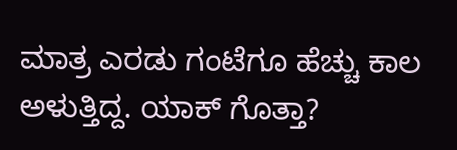ಮಾತ್ರ ಎರಡು ಗಂಟೆಗೂ ಹೆಚ್ಚು ಕಾಲ ಅಳುತ್ತಿದ್ದ. ಯಾಕ್ ಗೊತ್ತಾ?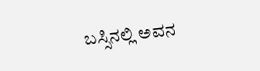ಬಸ್ಸಿನಲ್ಲಿ ಅವನ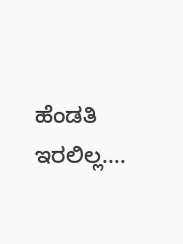ಹೆಂಡತಿ ಇರಲಿಲ್ಲ....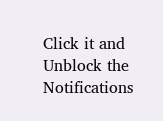Click it and Unblock the Notifications